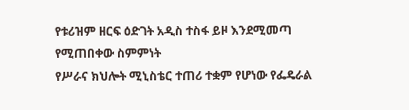የቱሪዝም ዘርፍ ዕድገት አዲስ ተስፋ ይዞ እንደሚመጣ የሚጠበቀው ስምምነት
የሥራና ክህሎት ሚኒስቴር ተጠሪ ተቋም የሆነው የፌዴራል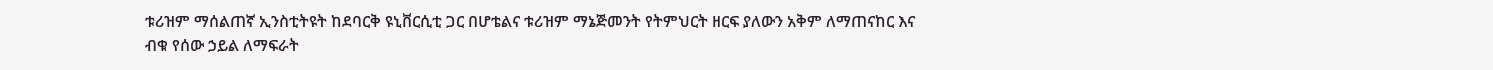ቱሪዝም ማሰልጠኛ ኢንስቲትዩት ከደባርቅ ዩኒቨርሲቲ ጋር በሆቴልና ቱሪዝም ማኔጅመንት የትምህርት ዘርፍ ያለውን አቅም ለማጠናከር እና ብቁ የሰው ኃይል ለማፍራት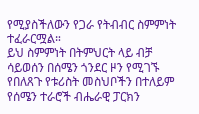የሚያስችለውን የጋራ የትብብር ስምምነት ተፈራርሟል።
ይህ ስምምነት በትምህርት ላይ ብቻ ሳይወሰን በሰሜን ጎንደር ዞን የሚገኙ የበለጸጉ የቱሪስት መስህቦችን በተለይም የሰሜን ተራሮች ብሔራዊ ፓርክን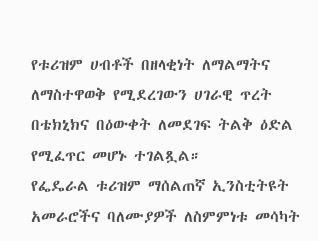የቱሪዝም ሀብቶች በዘላቂነት ለማልማትና ለማስተዋወቅ የሚደረገውን ሀገራዊ ጥረት በቴክኒክና በዕውቀት ለመደገፍ ትልቅ ዕድል የሚፈጥር መሆኑ ተገልጿል።
የፌዴራል ቱሪዝም ማሰልጠኛ ኢንስቲትዩት አመራሮችና ባለሙያዎች ለስምምነቱ መሳካት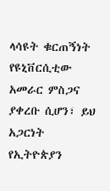ላሳዩት ቁርጠኝነት የዩኒቨርሲቲው አመራር ምስጋና ያቀረቡ ሲሆን፣ ይህ አጋርነት የኢትዮጵያን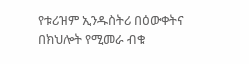የቱሪዝም ኢንዱስትሪ በዕውቀትና በክህሎት የሚመራ ብቁ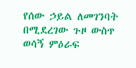የሰው ኃይል ለመገንባት በሚደረገው ጉዞ ውስጥ ወሳኝ ምዕራፍ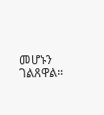መሆኑን ገልጸዋል።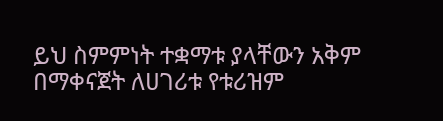ይህ ስምምነት ተቋማቱ ያላቸውን አቅም በማቀናጀት ለሀገሪቱ የቱሪዝም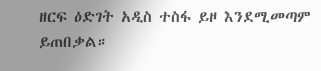ዘርፍ ዕድገት አዲስ ተስፋ ይዞ እንደሚመጣም ይጠበቃል።